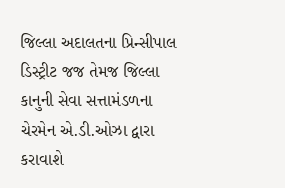જિલ્લા અદાલતના પ્રિન્સીપાલ ડિસ્ટ્રીટ જજ તેમજ જિલ્લા કાનુની સેવા સત્તામંડળના ચેરમેન એ.ડી.ઓઝા દ્વારા કરાવાશે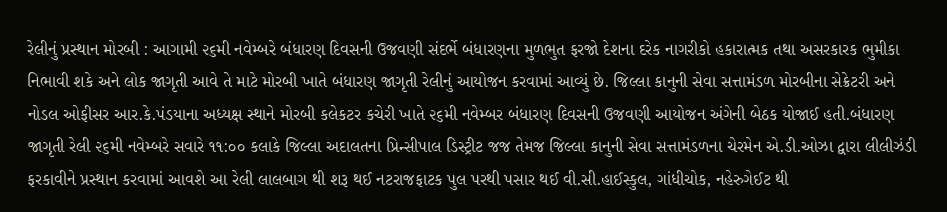રેલીનું પ્રસ્થાન મોરબી : આગામી ૨૬મી નવેમ્બરે બંધારણ દિવસની ઉજવણી સંદર્ભે બંધારણના મુળભુત ફરજો દેશના દરેક નાગરીકો હકારાત્મક તથા અસરકારક ભુમીકા નિભાવી શકે અને લોક જાગૃતી આવે તે માટે મોરબી ખાતે બંધારણ જાગૃતી રેલીનું આયોજન કરવામાં આવ્યું છે. જિલ્લા કાનુની સેવા સત્તામંડળ મોરબીના સેક્રેટરી અને નોડલ ઓફીસર આર.કે.પંડયાના અધ્યક્ષ સ્થાને મોરબી કલેકટર કચેરી ખાતે ૨૬મી નવેમ્બર બંધારણ દિવસની ઉજવણી આયોજન અંગેની બેઠક યોજાઈ હતી.બંધારણ જાગૃતી રેલી ૨૬મી નવેમ્બરે સવારે ૧૧:૦૦ કલાકે જિલ્લા અદાલતના પ્રિન્સીપાલ ડિસ્ટ્રીટ જજ તેમજ જિલ્લા કાનુની સેવા સત્તામંડળના ચેરમેન એ.ડી.ઓઝા દ્વારા લીલીઝંડી ફરકાવીને પ્રસ્થાન કરવામાં આવશે આ રેલી લાલબાગ થી શરૂ થઈ નટરાજફાટક પુલ પરથી પસાર થઈ વી.સી.હાઈસ્કુલ, ગાંધીચોક, નહેરુગેઈટ થી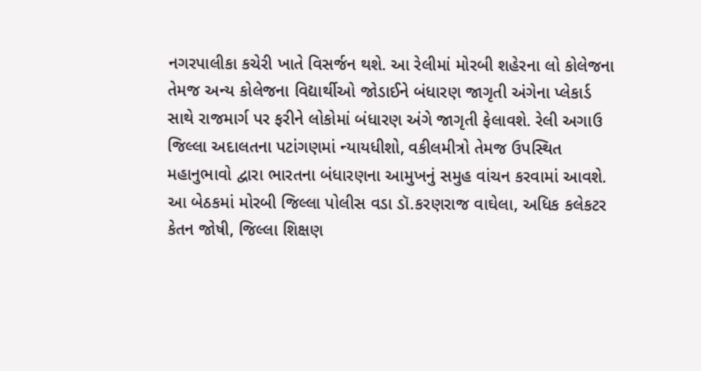નગરપાલીકા કચેરી ખાતે વિસર્જન થશે. આ રેલીમાં મોરબી શહેરના લો કોલેજના તેમજ અન્ય કોલેજના વિદ્યાર્થીઓ જોડાઈને બંધારણ જાગૃતી અંગેના પ્લેકાર્ડ સાથે રાજમાર્ગ પર ફરીને લોકોમાં બંધારણ અંગે જાગૃતી ફેલાવશે. રેલી અગાઉ જિલ્લા અદાલતના પટાંગણમાં ન્યાયધીશો, વકીલમીત્રો તેમજ ઉપસ્થિત મહાનુભાવો દ્વારા ભારતના બંધારણના આમુખનું સમુહ વાંચન કરવામાં આવશે. આ બેઠકમાં મોરબી જિલ્લા પોલીસ વડા ડૉ.કરણરાજ વાઘેલા, અધિક કલેકટર કેતન જોષી, જિલ્લા શિક્ષણ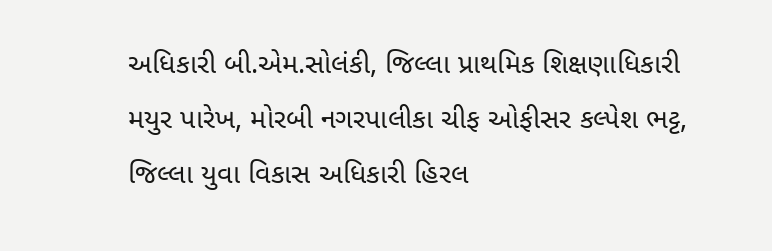અધિકારી બી.એમ.સોલંકી, જિલ્લા પ્રાથમિક શિક્ષણાધિકારી મયુર પારેખ, મોરબી નગરપાલીકા ચીફ ઓફીસર કલ્પેશ ભટ્ટ, જિલ્લા યુવા વિકાસ અધિકારી હિરલ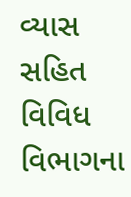વ્યાસ સહિત વિવિધ વિભાગના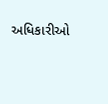અધિકારીઓ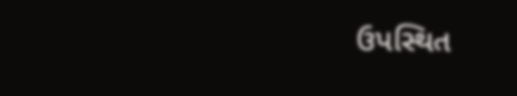ઉપસ્થિત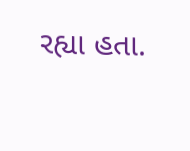રહ્યા હતા.